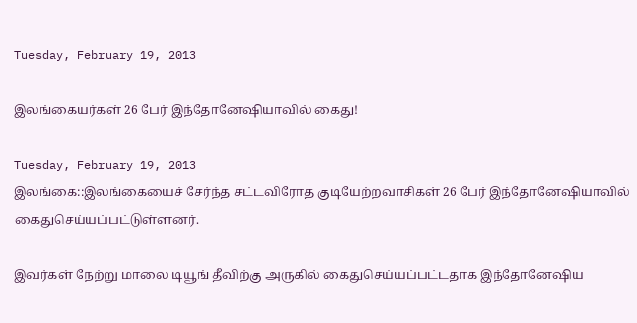Tuesday, February 19, 2013

இலங்கையர்கள் 26 பேர் இந்தோனேஷியாவில் கைது!

Tuesday, February 19, 2013
இலங்கை::இலங்கையைச் சேர்ந்த சட்டவிரோத குடியேற்றவாசிகள் 26 பேர் இந்தோனேஷியாவில் கைதுசெய்யப்பட்டுள்ளனர்.

இவர்கள் நேற்று மாலை டியூங் தீவிற்கு அருகில் கைதுசெய்யப்பட்டதாக இந்தோனேஷிய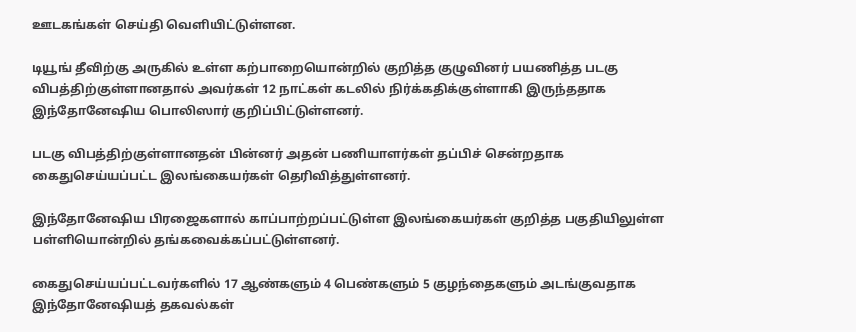ஊடகங்கள் செய்தி வெளியிட்டுள்ளன.

டியூங் தீவிற்கு அருகில் உள்ள கற்பாறையொன்றில் குறித்த குழுவினர் பயணித்த படகு விபத்திற்குள்ளானதால் அவர்கள் 12 நாட்கள் கடலில் நிர்க்கதிக்குள்ளாகி இருந்ததாக இந்தோனேஷிய பொலிஸார் குறிப்பிட்டுள்ளனர்.

படகு விபத்திற்குள்ளானதன் பின்னர் அதன் பணியாளர்கள் தப்பிச் சென்றதாக கைதுசெய்யப்பட்ட இலங்கையர்கள் தெரிவித்துள்ளனர்.

இந்தோனேஷிய பிரஜைகளால் காப்பாற்றப்பட்டுள்ள இலங்கையர்கள் குறித்த பகுதியிலுள்ள பள்ளியொன்றில் தங்கவைக்கப்பட்டுள்ளனர்.

கைதுசெய்யப்பட்டவர்களில் 17 ஆண்களும் 4 பெண்களும் 5 குழந்தைகளும் அடங்குவதாக இந்தோனேஷியத் தகவல்கள்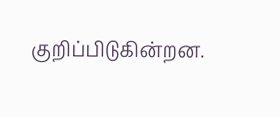குறிப்பிடுகின்றன.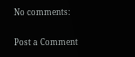No comments:

Post a Comment